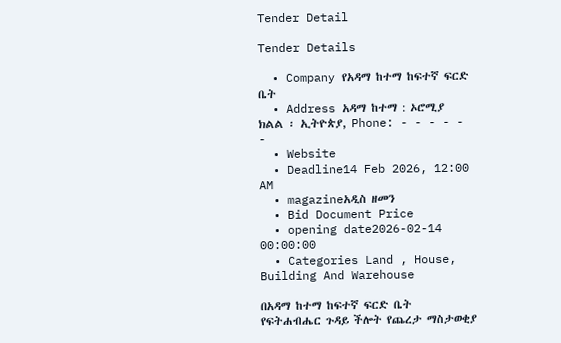Tender Detail

Tender Details

  • Company የአዳማ ከተማ ከፍተኛ ፍርድ ቤት
  • Address አዳማ ከተማ : ኦሮሚያ ክልል ፡ ኢትዮጵያ, Phone: - - - - - -
  • Website
  • Deadline14 Feb 2026, 12:00 AM
  • magazineአዲስ ዘመን
  • Bid Document Price
  • opening date2026-02-14 00:00:00
  • Categories Land , House, Building And Warehouse

በአዳማ ከተማ ከፍተኛ ፍርድ ቤት የፍትሐብሔር ጉዳይ ችሎት የጨረታ ማስታወቂያ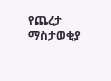የጨረታ ማስታወቂያ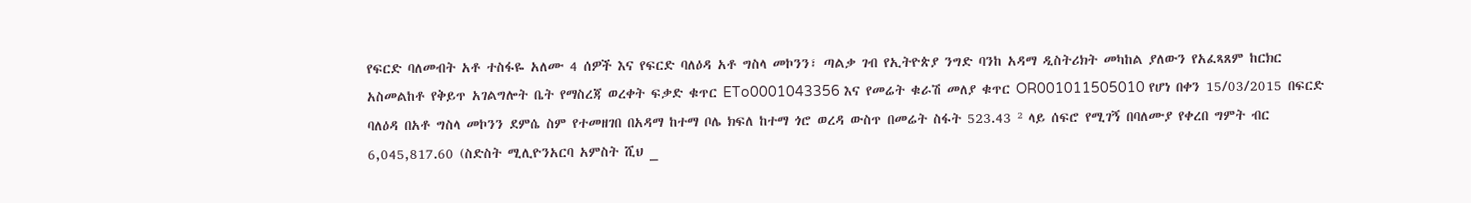የፍርድ ባለመብት አቶ ተስፋዬ አለሙ 4 ሰዎች እና የፍርድ ባለዕዳ አቶ ግስላ መኮንን፣ ጣልቃ ገብ የኢትዮጵያ ንግድ ባንከ አዳማ ዲስትሪክት መካከል ያለውን የአፈጻጸም ከርክር አስመልከቶ የቅይጥ አገልግሎት ቤት የማስረጃ ወረቀት ፍቃድ ቁጥር ETo0001043356 እና የመሬት ቁራሽ መለያ ቁጥር OR001011505010 የሆነ በቀን 15/03/2015 በፍርድ ባለዕዳ በአቶ ግስላ መኮንን ደምሴ ስም የተመዘገበ በአዳማ ከተማ ቦሌ ክፍለ ከተማ ጎሮ ወረዳ ውስጥ በመሬት ስፋት 523.43 ² ላይ ሰፍሮ የሚገኝ በባለሙያ የቀረበ ግምት ብር 6,045,817.60 (ስድስት ሚሊዮንአርባ አምስት ሺህ _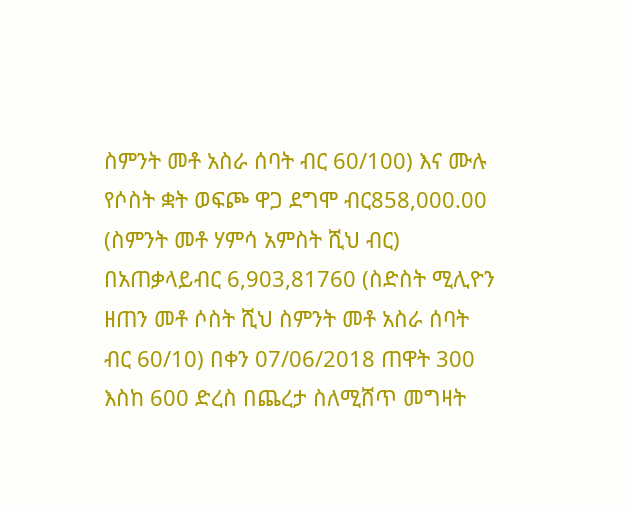ስምንት መቶ አስራ ሰባት ብር 60/100) እና ሙሉ የሶስት ቋት ወፍጮ ዋጋ ደግሞ ብር858,000.00 (ስምንት መቶ ሃምሳ አምስት ሺህ ብር) በአጠቃላይብር 6,903,81760 (ስድስት ሚሊዮን ዘጠን መቶ ሶስት ሺህ ስምንት መቶ አስራ ሰባት ብር 60/10) በቀን 07/06/2018 ጠዋት 300 እስከ 600 ድረስ በጨረታ ስለሚሸጥ መግዛት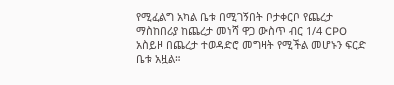የሚፈልግ አካል ቤቱ በሚገኝበት ቦታቀርቦ የጨረታ ማስከበሪያ ከጨረታ መነሻ ዋጋ ውስጥ ብር 1/4 CPO አስይዞ በጨረታ ተወዳድሮ መግዛት የሚችል መሆኑን ፍርድ ቤቱ አዟል።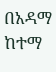በአዳማ ከተማ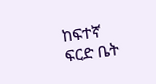ከፍተኛ ፍርድ ቤት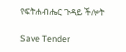የፍትሐብሔር ጉዳይ ችሎት

Save Tender